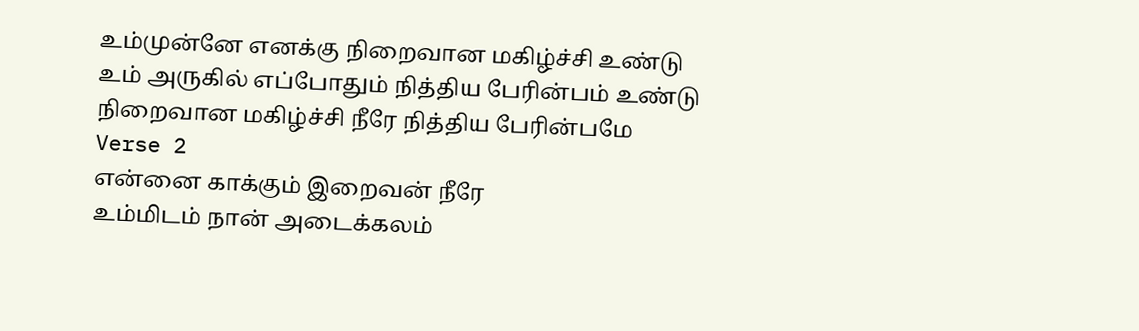உம்முன்னே எனக்கு நிறைவான மகிழ்ச்சி உண்டு
உம் அருகில் எப்போதும் நித்திய பேரின்பம் உண்டு
நிறைவான மகிழ்ச்சி நீரே நித்திய பேரின்பமே
Verse 2
என்னை காக்கும் இறைவன் நீரே
உம்மிடம் நான் அடைக்கலம்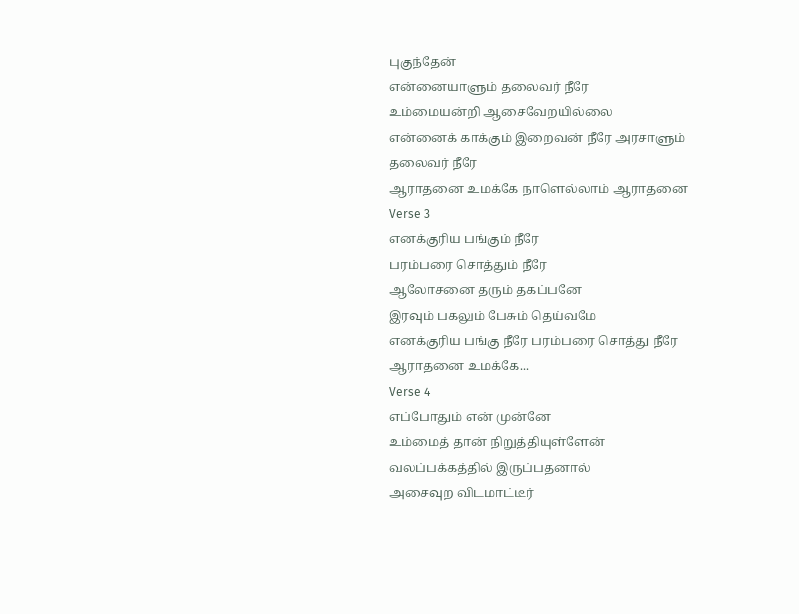புகுந்தேன்
என்னையாளும் தலைவர் நீரே
உம்மையன்றி ஆசைவேறயில்லை
என்னைக் காக்கும் இறைவன் நீரே அரசாளும்
தலைவர் நீரே
ஆராதனை உமக்கே நாளெல்லாம் ஆராதனை
Verse 3
எனக்குரிய பங்கும் நீரே
பரம்பரை சொத்தும் நீரே
ஆலோசனை தரும் தகப்பனே
இரவும் பகலும் பேசும் தெய்வமே
எனக்குரிய பங்கு நீரே பரம்பரை சொத்து நீரே
ஆராதனை உமக்கே...
Verse 4
எப்போதும் என் முன்னே
உம்மைத் தான் நிறுத்தியுள்ளேன்
வலப்பக்கத்தில் இருப்பதனால்
அசைவுற விடமாட்டீர்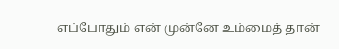எப்போதும் என் முன்னே உம்மைத் தான்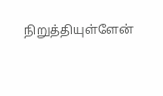நிறுத்தியுள்ளேன்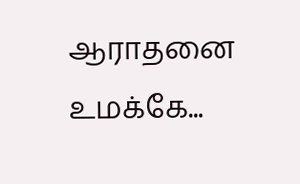ஆராதனை உமக்கே...